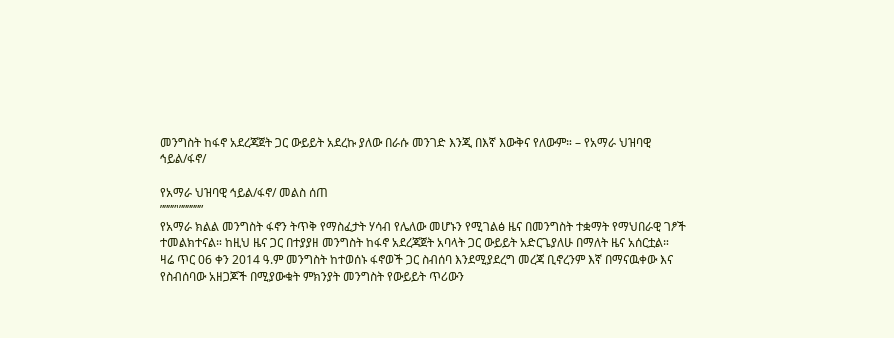መንግስት ከፋኖ አደረጃጀት ጋር ውይይት አደረኩ ያለው በራሱ መንገድ እንጂ በእኛ እውቅና የለውም። – የአማራ ህዝባዊ ኅይል/ፋኖ/

የአማራ ህዝባዊ ኅይል/ፋኖ/ መልስ ሰጠ
””””'””””””
የአማራ ክልል መንግስት ፋኖን ትጥቅ የማስፈታት ሃሳብ የሌለው መሆኑን የሚገልፅ ዜና በመንግስት ተቋማት የማህበራዊ ገፆች ተመልክተናል። ከዚህ ዜና ጋር በተያያዘ መንግስት ከፋኖ አደረጃጀት አባላት ጋር ውይይት አድርጌያለሁ በማለት ዜና አሰርቷል።
ዛሬ ጥር 06 ቀን 2014 ዓ.ም መንግስት ከተወሰኑ ፋኖወች ጋር ስብሰባ እንደሚያደረግ መረጃ ቢኖረንም እኛ በማናዉቀው እና የስብሰባው አዘጋጆች በሚያውቁት ምክንያት መንግስት የውይይት ጥሪውን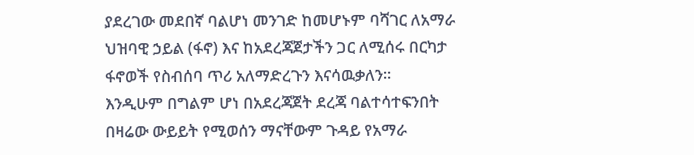ያደረገው መደበኛ ባልሆነ መንገድ ከመሆኑም ባሻገር ለአማራ ህዝባዊ ኃይል (ፋኖ) እና ከአደረጃጀታችን ጋር ለሚሰሩ በርካታ ፋኖወች የስብሰባ ጥሪ አለማድረጉን እናሳዉቃለን።
እንዲሁም በግልም ሆነ በአደረጃጀት ደረጃ ባልተሳተፍንበት በዛሬው ውይይት የሚወሰን ማናቸውም ጉዳይ የአማራ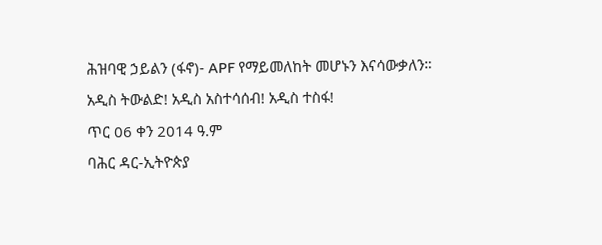ሕዝባዊ ኃይልን (ፋኖ)- APF የማይመለከት መሆኑን እናሳውቃለን።
አዲስ ትውልድ! አዲስ አስተሳሰብ! አዲስ ተስፋ!
ጥር 06 ቀን 2014 ዓ.ም
ባሕር ዳር-ኢትዮጵያ